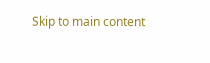Skip to main content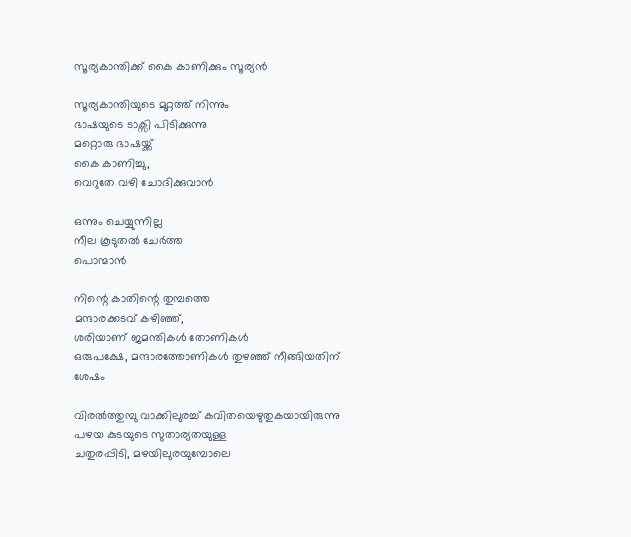സൂര്യകാന്തിക്ക് കൈ കാണിക്കും സൂര്യൻ

സൂര്യകാന്തിയുടെ മുറ്റത്ത് നിന്നും
ഭാഷയുടെ ടാക്സി പിടിക്കുന്നു
മറ്റൊരു ഭാഷയ്ക്ക്
കൈ കാണിച്ചു,
വെറുതേ വഴി ചോദിക്കുവാൻ

ഒന്നും ചെയ്യുന്നില്ല
നീല കൂടുതൽ ചേർത്ത
പൊന്മാൻ

നിന്റെ കാതിന്റെ തുമ്പത്തെ
മന്ദാരക്കടവ് കഴിഞ്ഞ്,
ശരിയാണ് ജമന്തികൾ തോണികൾ
ഒരുപക്ഷേ, മന്ദാരത്തോണികൾ തുഴഞ്ഞ് നീങ്ങിയതിന് ശേഷം

വിരൽത്തുമ്പു വാക്കിലുരച്ച് കവിതയെഴുതുകയായിരുന്നു
പഴയ കുടയുടെ സുതാര്യതയുള്ള
ചതുരപ്പിടി, മഴയിലുരയുമ്പോലെ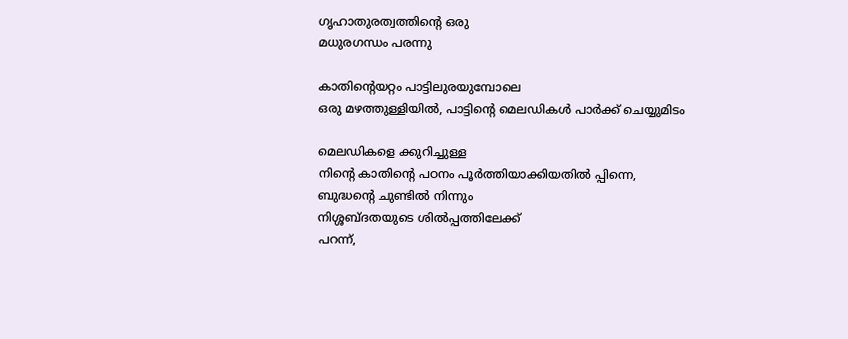ഗൃഹാതുരത്വത്തിന്റെ ഒരു
മധുരഗന്ധം പരന്നു

കാതിന്റെയറ്റം പാട്ടിലുരയുമ്പോലെ
ഒരു മഴത്തുള്ളിയിൽ, പാട്ടിന്റെ മെലഡികൾ പാർക്ക് ചെയ്യുമിടം

മെലഡികളെ ക്കുറിച്ചുള്ള
നിന്റെ കാതിന്റെ പഠനം പൂർത്തിയാക്കിയതിൽ പ്പിന്നെ,
ബുദ്ധന്റെ ചുണ്ടിൽ നിന്നും
നിശ്ശബ്ദതയുടെ ശിൽപ്പത്തിലേക്ക്
പറന്ന്,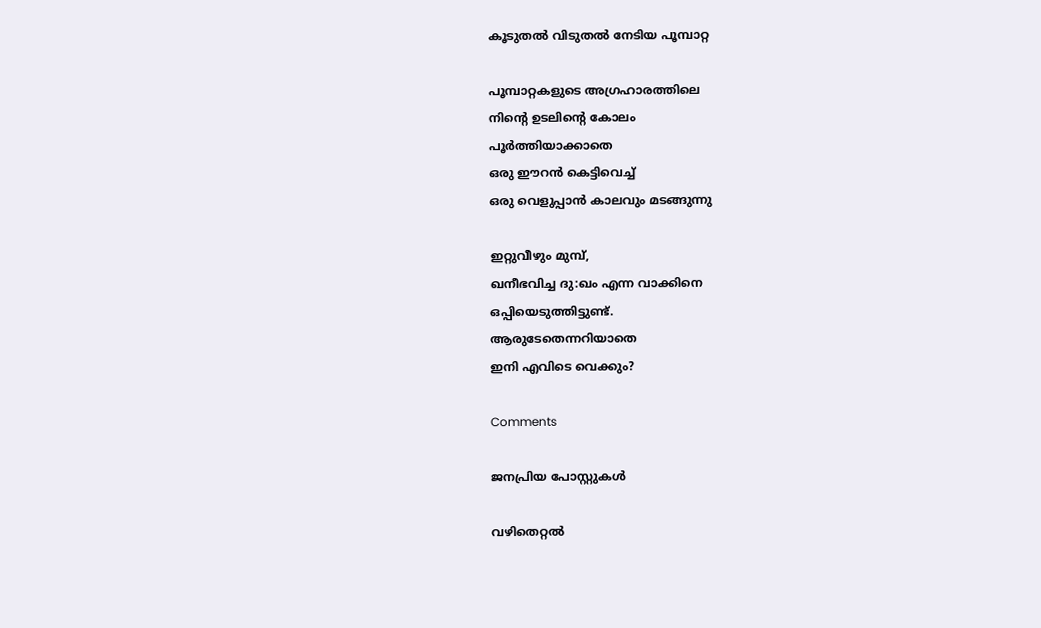കൂടുതൽ വിടുതൽ നേടിയ പൂമ്പാറ്റ

പൂമ്പാറ്റകളുടെ അഗ്രഹാരത്തിലെ
നിന്റെ ഉടലിന്റെ കോലം
പൂർത്തിയാക്കാതെ
ഒരു ഈറൻ കെട്ടിവെച്ച്
ഒരു വെളുപ്പാൻ കാലവും മടങ്ങുന്നു

ഇറ്റുവീഴും മുമ്പ്,
ഖനീഭവിച്ച ദു:ഖം എന്ന വാക്കിനെ
ഒപ്പിയെടുത്തിട്ടുണ്ട്.
ആരുടേതെന്നറിയാതെ
ഇനി എവിടെ വെക്കും?

Comments

ജനപ്രിയ പോസ്റ്റുകൾ

വഴിതെറ്റൽ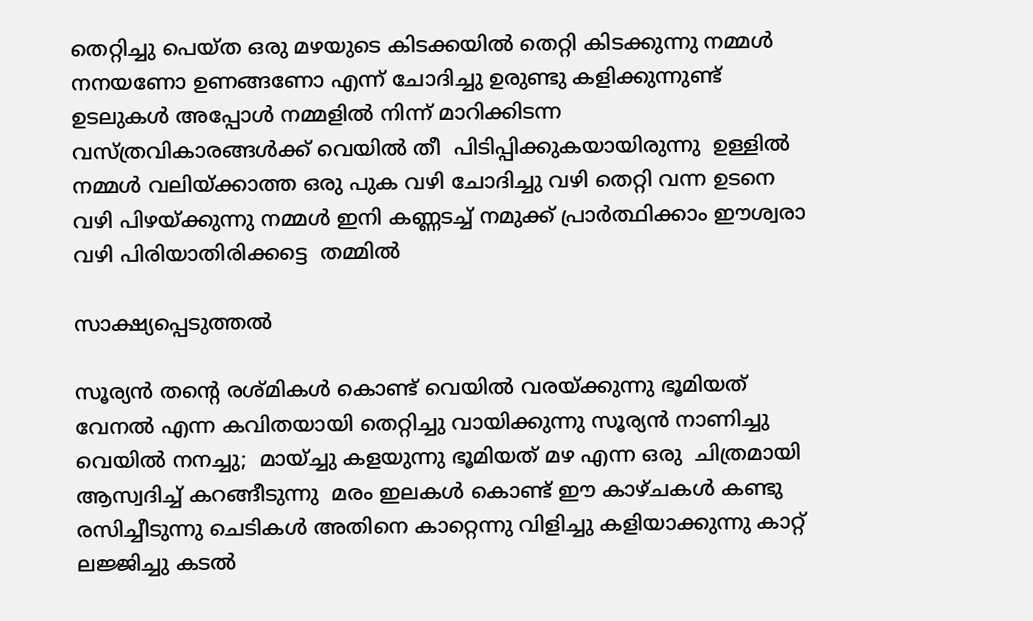തെറ്റിച്ചു പെയ്ത ഒരു മഴയുടെ കിടക്കയിൽ തെറ്റി കിടക്കുന്നു നമ്മൾ നനയണോ ഉണങ്ങണോ എന്ന് ചോദിച്ചു ഉരുണ്ടു കളിക്കുന്നുണ്ട്  ഉടലുകൾ അപ്പോൾ നമ്മളിൽ നിന്ന് മാറിക്കിടന്ന  വസ്ത്രവികാരങ്ങൾക്ക് വെയിൽ തീ  പിടിപ്പിക്കുകയായിരുന്നു  ഉള്ളിൽ നമ്മൾ വലിയ്ക്കാത്ത ഒരു പുക വഴി ചോദിച്ചു വഴി തെറ്റി വന്ന ഉടനെ വഴി പിഴയ്ക്കുന്നു നമ്മൾ ഇനി കണ്ണടച്ച് നമുക്ക് പ്രാർത്ഥിക്കാം ഈശ്വരാ വഴി പിരിയാതിരിക്കട്ടെ  തമ്മിൽ

സാക്ഷ്യപ്പെടുത്തൽ

സൂര്യൻ തന്റെ രശ്മികൾ കൊണ്ട് വെയിൽ വരയ്ക്കുന്നു ഭൂമിയത്  വേനൽ എന്ന കവിതയായി തെറ്റിച്ചു വായിക്കുന്നു സൂര്യൻ നാണിച്ചു വെയിൽ നനച്ചു;  മായ്ച്ചു കളയുന്നു ഭൂമിയത് മഴ എന്ന ഒരു  ചിത്രമായി ആസ്വദിച്ച് കറങ്ങീടുന്നു  മരം ഇലകൾ കൊണ്ട് ഈ കാഴ്ചകൾ കണ്ടു രസിച്ചീടുന്നു ചെടികൾ അതിനെ കാറ്റെന്നു വിളിച്ചു കളിയാക്കുന്നു കാറ്റ് ലജ്ജിച്ചു കടൽ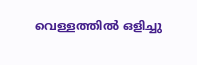വെള്ളത്തിൽ ഒളിച്ചു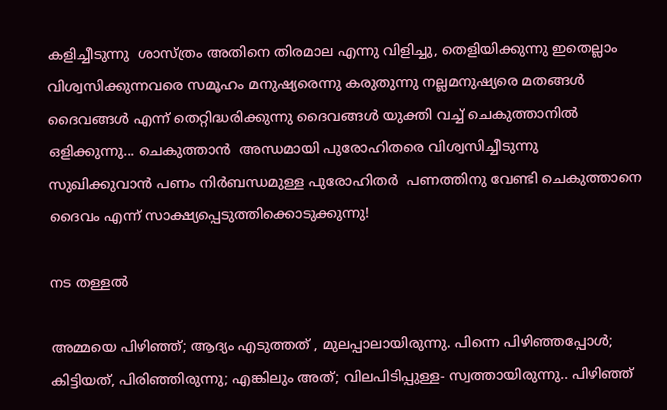കളിച്ചീടുന്നു  ശാസ്ത്രം അതിനെ തിരമാല എന്നു വിളിച്ചു, തെളിയിക്കുന്നു ഇതെല്ലാം  വിശ്വസിക്കുന്നവരെ സമൂഹം മനുഷ്യരെന്നു കരുതുന്നു നല്ലമനുഷ്യരെ മതങ്ങൾ ദൈവങ്ങൾ എന്ന് തെറ്റിദ്ധരിക്കുന്നു ദൈവങ്ങൾ യുക്തി വച്ച് ചെകുത്താനിൽ ഒളിക്കുന്നു... ചെകുത്താൻ  അന്ധമായി പുരോഹിതരെ വിശ്വസിച്ചീടുന്നു സുഖിക്കുവാൻ പണം നിർബന്ധമുള്ള പുരോഹിതർ  പണത്തിനു വേണ്ടി ചെകുത്താനെ ദൈവം എന്ന് സാക്ഷ്യപ്പെടുത്തിക്കൊടുക്കുന്നു!

നട തള്ളൽ

അമ്മയെ പിഴിഞ്ഞ്; ആദ്യം എടുത്തത്‌ , മുലപ്പാലായിരുന്നു. പിന്നെ പിഴിഞ്ഞപ്പോൾ; കിട്ടിയത്, പിരിഞ്ഞിരുന്നു; എങ്കിലും അത്; വിലപിടിപ്പുള്ള- സ്വത്തായിരുന്നു.. പിഴിഞ്ഞ്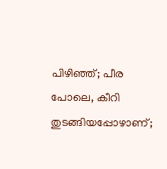പിഴിഞ്ഞ്; പീര പോലെ, കീറി തുടങ്ങിയപ്പോഴാണ്;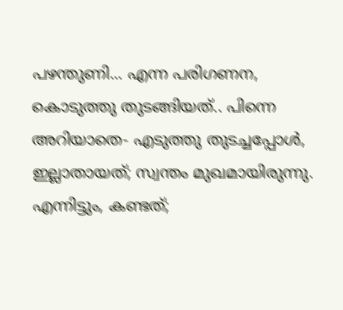പഴന്തുണി... എന്ന പരിഗണന, കൊടുത്തു തുടങ്ങിയത്.. പിന്നെ അറിയാതെ- എടുത്തു തുടച്ചപ്പോൾ, ഇല്ലാതായത്; സ്വന്തം മുഖമായിരുന്നു. എന്നിട്ടും, കണ്ടത്;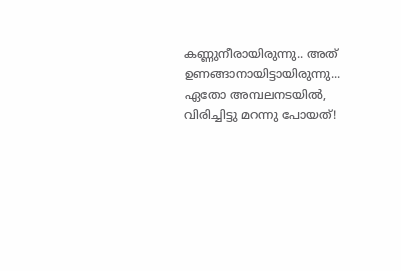കണ്ണുനീരായിരുന്നു.. അത് ഉണങ്ങാനായിട്ടായിരുന്നു... ഏതോ അമ്പലനടയിൽ, വിരിച്ചിട്ടു മറന്നു പോയത്!